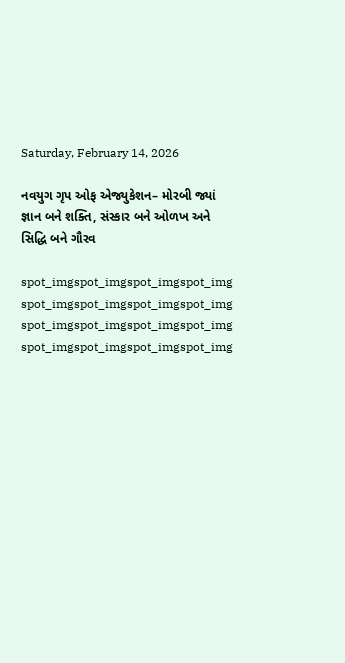Saturday, February 14, 2026

નવયુગ ગૃપ ઓફ એજ્યુકેશન– મોરબી જ્યાં જ્ઞાન બને શક્તિ, સંસ્કાર બને ઓળખ અને સિદ્ધિ બને ગૌરવ

spot_imgspot_imgspot_imgspot_img
spot_imgspot_imgspot_imgspot_img
spot_imgspot_imgspot_imgspot_img
spot_imgspot_imgspot_imgspot_img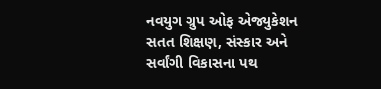નવયુગ ગ્રુપ ઓફ એજ્યુકેશન સતત શિક્ષણ, સંસ્કાર અને સર્વાંગી વિકાસના પથ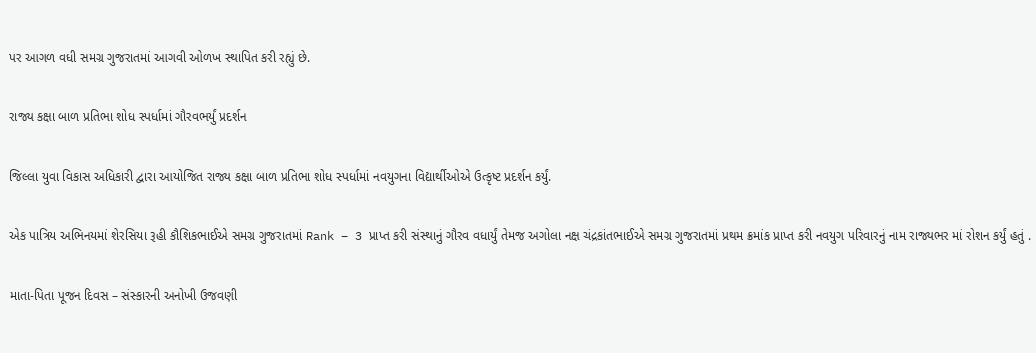પર આગળ વધી સમગ્ર ગુજરાતમાં આગવી ઓળખ સ્થાપિત કરી રહ્યું છે.

રાજ્ય કક્ષા બાળ પ્રતિભા શોધ સ્પર્ધામાં ગૌરવભર્યું પ્રદર્શન

જિલ્લા યુવા વિકાસ અધિકારી દ્વારા આયોજિત રાજ્ય કક્ષા બાળ પ્રતિભા શોધ સ્પર્ધામાં નવયુગના વિદ્યાર્થીઓએ ઉત્કૃષ્ટ પ્રદર્શન કર્યું.

એક પાત્રિય અભિનયમાં શેરસિયા રૂહી કૌશિકભાઈએ સમગ્ર ગુજરાતમાં Rank – 3 પ્રાપ્ત કરી સંસ્થાનું ગૌરવ વધાર્યું તેમજ અગોલા નક્ષ ચંદ્રકાંતભાઈએ સમગ્ર ગુજરાતમાં પ્રથમ ક્રમાંક પ્રાપ્ત કરી નવયુગ પરિવારનું નામ રાજ્યભર માં રોશન કર્યું હતું .

માતા-પિતા પૂજન દિવસ – સંસ્કારની અનોખી ઉજવણી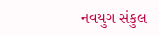નવયુગ સંકુલ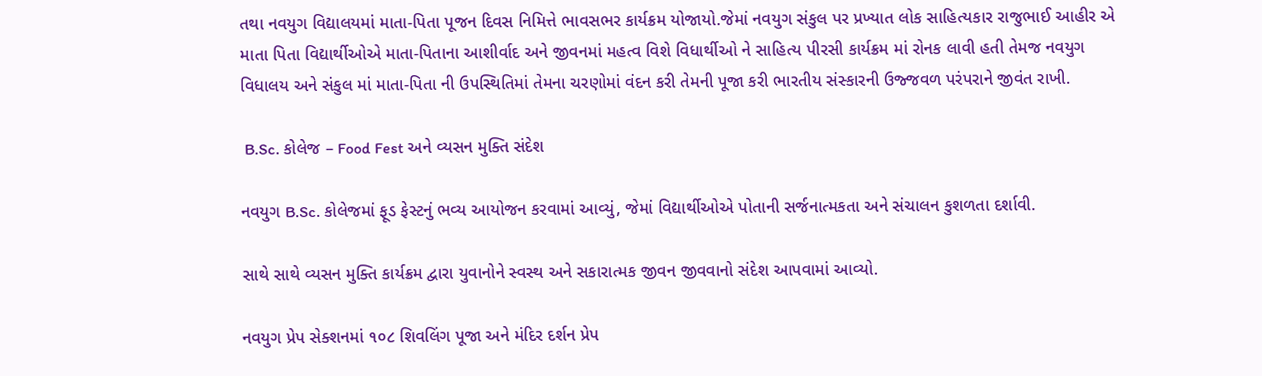તથા નવયુગ વિદ્યાલયમાં માતા-પિતા પૂજન દિવસ નિમિત્તે ભાવસભર કાર્યક્રમ યોજાયો.જેમાં નવયુગ સંકુલ પર પ્રખ્યાત લોક સાહિત્યકાર રાજુભાઈ આહીર એ માતા પિતા વિદ્યાર્થીઓએ માતા-પિતાના આશીર્વાદ અને જીવનમાં મહત્વ વિશે વિધાર્થીઓ ને સાહિત્ય પીરસી કાર્યક્રમ માં રોનક લાવી હતી તેમજ નવયુગ વિધાલય અને સંકુલ માં માતા-પિતા ની ઉપસ્થિતિમાં તેમના ચરણોમાં વંદન કરી તેમની પૂજા કરી ભારતીય સંસ્કારની ઉજ્જવળ પરંપરાને જીવંત રાખી.

 B.Sc. કોલેજ – Food Fest અને વ્યસન મુક્તિ સંદેશ

નવયુગ B.Sc. કોલેજમાં ફૂડ ફેસ્ટનું ભવ્ય આયોજન કરવામાં આવ્યું, જેમાં વિદ્યાર્થીઓએ પોતાની સર્જનાત્મકતા અને સંચાલન કુશળતા દર્શાવી.

સાથે સાથે વ્યસન મુક્તિ કાર્યક્રમ દ્વારા યુવાનોને સ્વસ્થ અને સકારાત્મક જીવન જીવવાનો સંદેશ આપવામાં આવ્યો.

નવયુગ પ્રેપ સેક્શનમાં ૧૦૮ શિવલિંગ પૂજા અને મંદિર દર્શન પ્રેપ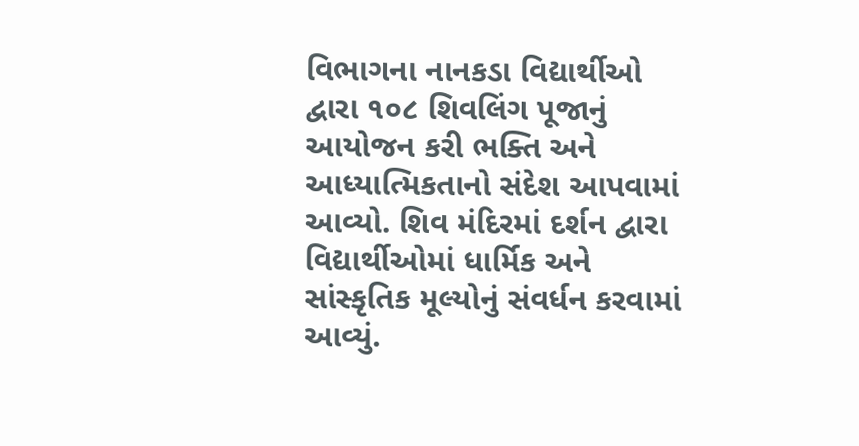વિભાગના નાનકડા વિદ્યાર્થીઓ દ્વારા ૧૦૮ શિવલિંગ પૂજાનું આયોજન કરી ભક્તિ અને આધ્યાત્મિકતાનો સંદેશ આપવામાં આવ્યો. શિવ મંદિરમાં દર્શન દ્વારા વિદ્યાર્થીઓમાં ધાર્મિક અને સાંસ્કૃતિક મૂલ્યોનું સંવર્ધન કરવામાં આવ્યું.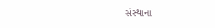સંસ્થાના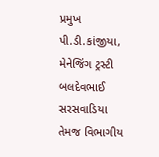પ્રમુખ પી.ડી.કાંજીયા, મેનેજિંગ ટ્રસ્ટી બલદેવભાઈ સરસવાડિયા તેમજ વિભાગીય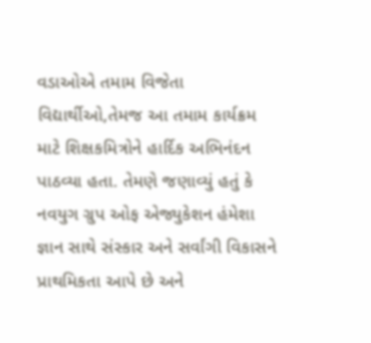વડાઓએ તમામ વિજેતા વિદ્યાર્થીઓ,તેમજ આ તમામ કાર્યક્રમ માટે શિક્ષકમિત્રોને હાર્દિક અભિનંદન પાઠવ્યા હતા. તેમણે જણાવ્યું હતું કે નવયુગ ગ્રુપ ઓફ એજ્યુકેશન હંમેશા જ્ઞાન સાથે સંસ્કાર અને સર્વાંગી વિકાસને પ્રાથમિકતા આપે છે અને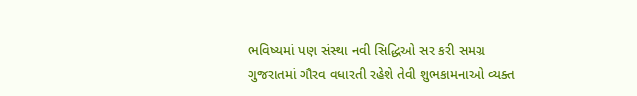ભવિષ્યમાં પણ સંસ્થા નવી સિદ્ધિઓ સર કરી સમગ્ર ગુજરાતમાં ગૌરવ વધારતી રહેશે તેવી શુભકામનાઓ વ્યક્ત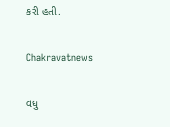કરી હતી.

Chakravatnews

વધુ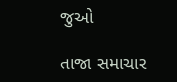જુઓ

તાજા સમાચાર